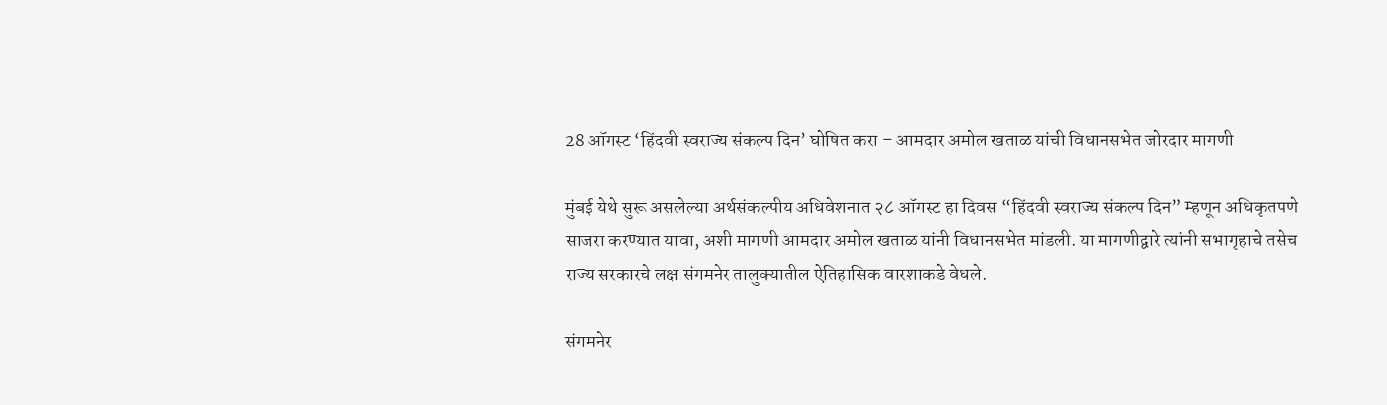28 ऑगस्ट ‘हिंदवी स्वराज्य संकल्प दिन’ घोषित करा – आमदार अमोल खताळ यांची विधानसभेत जोरदार मागणी

मुंबई येथे सुरू असलेल्या अर्थसंकल्पीय अधिवेशनात २८ ऑगस्ट हा दिवस “हिंदवी स्वराज्य संकल्प दिन” म्हणून अधिकृतपणे साजरा करण्यात यावा, अशी मागणी आमदार अमोल खताळ यांनी विधानसभेत मांडली. या मागणीद्वारे त्यांनी सभागृहाचे तसेच राज्य सरकारचे लक्ष संगमनेर तालुक्यातील ऐतिहासिक वारशाकडे वेधले.

संगमनेर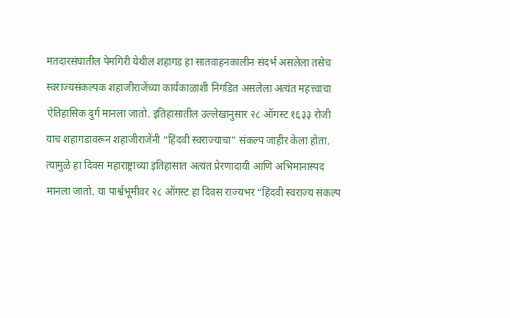मतदारसंघातील पेमगिरी येथील शहागड हा सातवाहनकालीन संदर्भ असलेला तसेच स्वराज्यसंकल्पक शहाजीराजेंच्या कार्यकाळाशी निगडित असलेला अत्यंत महत्त्वाचा ऐतिहासिक दुर्ग मानला जातो. इतिहासातील उल्लेखानुसार २८ ऑगस्ट १६३३ रोजी याच शहागडावरून शहाजीराजेंनी “हिंदवी स्वराज्याचा” संकल्प जाहीर केला होता. त्यामुळे हा दिवस महाराष्ट्राच्या इतिहासात अत्यंत प्रेरणादायी आणि अभिमानास्पद मानला जातो. या पार्श्वभूमीवर २८ ऑगस्ट हा दिवस राज्यभर “हिंदवी स्वराज्य संकल्प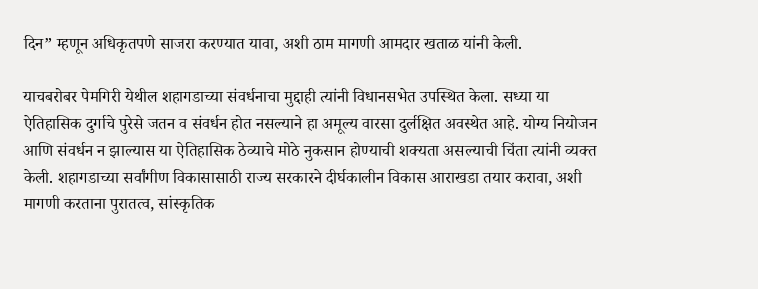दिन” म्हणून अधिकृतपणे साजरा करण्यात यावा, अशी ठाम मागणी आमदार खताळ यांनी केली.

याचबरोबर पेमगिरी येथील शहागडाच्या संवर्धनाचा मुद्दाही त्यांनी विधानसभेत उपस्थित केला. सध्या या ऐतिहासिक दुर्गाचे पुरेसे जतन व संवर्धन होत नसल्याने हा अमूल्य वारसा दुर्लक्षित अवस्थेत आहे. योग्य नियोजन आणि संवर्धन न झाल्यास या ऐतिहासिक ठेव्याचे मोठे नुकसान होण्याची शक्यता असल्याची चिंता त्यांनी व्यक्त केली. शहागडाच्या सर्वांगीण विकासासाठी राज्य सरकारने दीर्घकालीन विकास आराखडा तयार करावा, अशी मागणी करताना पुरातत्व, सांस्कृतिक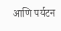आणि पर्यटन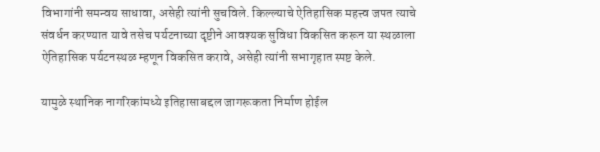विभागांनी समन्वय साधावा, असेही त्यांनी सुचविले. किल्ल्याचे ऐतिहासिक महत्त्व जपत त्याचे संवर्धन करण्यात यावे तसेच पर्यटनाच्या दृष्टीने आवश्यक सुविधा विकसित करून या स्थळाला ऐतिहासिक पर्यटनस्थळ म्हणून विकसित करावे, असेही त्यांनी सभागृहात स्पष्ट केले.

यामुळे स्थानिक नागरिकांमध्ये इतिहासाबद्दल जागरूकता निर्माण होईल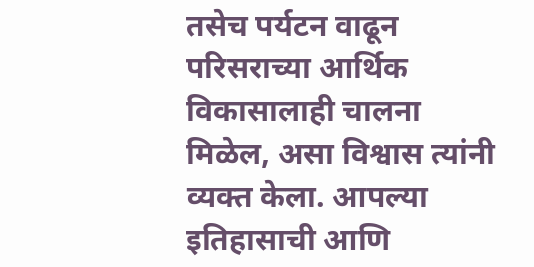तसेच पर्यटन वाढून परिसराच्या आर्थिक विकासालाही चालना मिळेल, असा विश्वास त्यांनी व्यक्त केला. आपल्या इतिहासाची आणि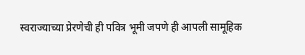स्वराज्याच्या प्रेरणेची ही पवित्र भूमी जपणे ही आपली सामूहिक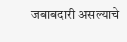जबाबदारी असल्याचे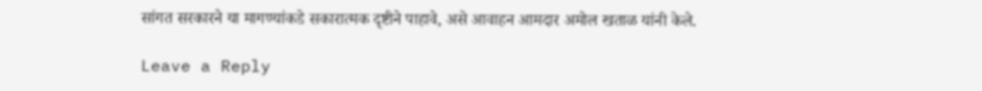सांगत सरकारने या मागण्यांकडे सकारात्मक दृष्टीने पाहावे, असे आवाहन आमदार अमोल खताळ यांनी केले.

Leave a Reply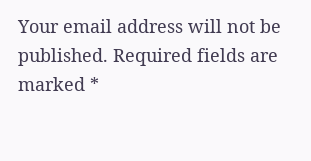Your email address will not be published. Required fields are marked *